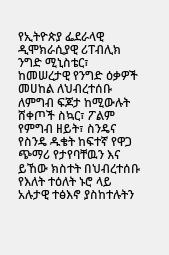የኢትዮጵያ ፌደራላዊ ዲሞክራሲያዊ ሪፐብሊክ ንግድ ሚኒስቴር፣ ከመሠረታዊ የንግድ ዕቃዎች መሀከል ለህብረተሰቡ ለምግብ ፍጆታ ከሚውሉት ሸቀጦች ስኳር፣ ፖልም የምግብ ዘይት፣ ስንዴና የስንዴ ዱቄት ከፍተኛ የዋጋ ጭማሪ የታየባቸዉን እና ይኸው ክስተት በህብረተሰቡ የእለት ተዕለት ኑሮ ላይ አሉታዊ ተፅእኖ ያስከተሉትን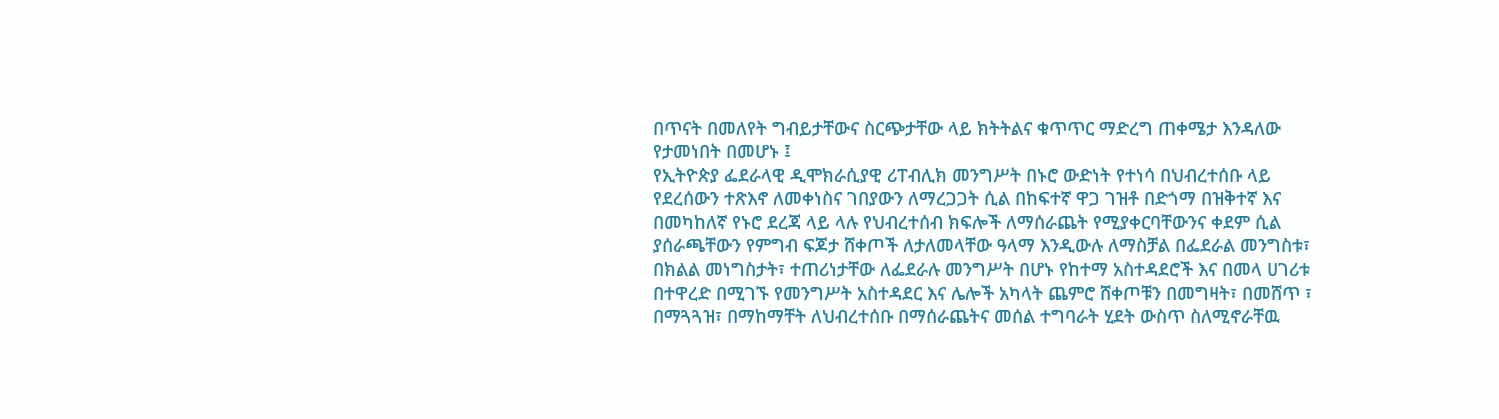በጥናት በመለየት ግብይታቸውና ስርጭታቸው ላይ ክትትልና ቁጥጥር ማድረግ ጠቀሜታ እንዳለው የታመነበት በመሆኑ ፤
የኢትዮጵያ ፌደራላዊ ዲሞክራሲያዊ ሪፐብሊክ መንግሥት በኑሮ ውድነት የተነሳ በህብረተሰቡ ላይ የደረሰውን ተጽእኖ ለመቀነስና ገበያውን ለማረጋጋት ሲል በከፍተኛ ዋጋ ገዝቶ በድጎማ በዝቅተኛ እና በመካከለኛ የኑሮ ደረጃ ላይ ላሉ የህብረተሰብ ክፍሎች ለማሰራጨት የሚያቀርባቸውንና ቀደም ሲል ያሰራጫቸውን የምግብ ፍጆታ ሸቀጦች ለታለመላቸው ዓላማ እንዲውሉ ለማስቻል በፌደራል መንግስቱ፣ በክልል መነግስታት፣ ተጠሪነታቸው ለፌደራሉ መንግሥት በሆኑ የከተማ አስተዳደሮች እና በመላ ሀገሪቱ በተዋረድ በሚገኙ የመንግሥት አስተዳደር እና ሌሎች አካላት ጨምሮ ሸቀጦቹን በመግዛት፣ በመሸጥ ፣ በማጓጓዝ፣ በማከማቸት ለህብረተሰቡ በማሰራጨትና መሰል ተግባራት ሂደት ውስጥ ስለሚኖራቸዉ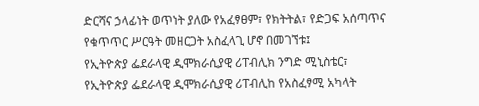ድርሻና ኃላፊነት ወጥነት ያለው የአፈፃፀም፣ የክትትል፣ የድጋፍ አሰጣጥና የቁጥጥር ሥርዓት መዘርጋት አስፈላጊ ሆኖ በመገኘቱ፤
የኢትዮጵያ ፌደራላዊ ዲሞክራሲያዊ ሪፐብሊክ ንግድ ሚኒስቴር፣ የኢትዮጵያ ፌደራላዊ ዲሞክራሲያዊ ሪፐብሊከ የአስፈፃሚ አካላት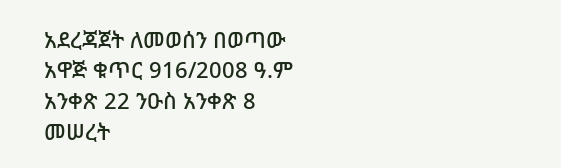አደረጃጀት ለመወሰን በወጣው አዋጅ ቁጥር 916/2008 ዓ.ም አንቀጽ 22 ንዑስ አንቀጽ 8 መሠረት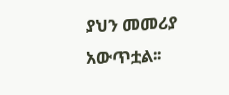ያህን መመሪያ አውጥቷል፡፡